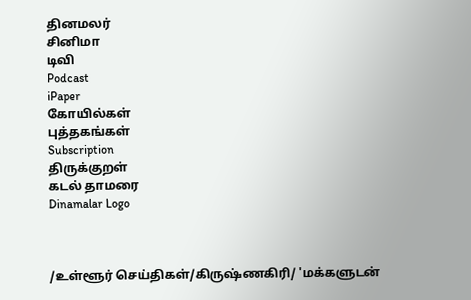தினமலர்
சினிமா
டிவி
Podcast
iPaper
கோயில்கள்
புத்தகங்கள்
Subscription
திருக்குறள்
கடல் தாமரை
Dinamalar Logo



/உள்ளூர் செய்திகள்/கிருஷ்ணகிரி/ 'மக்களுடன்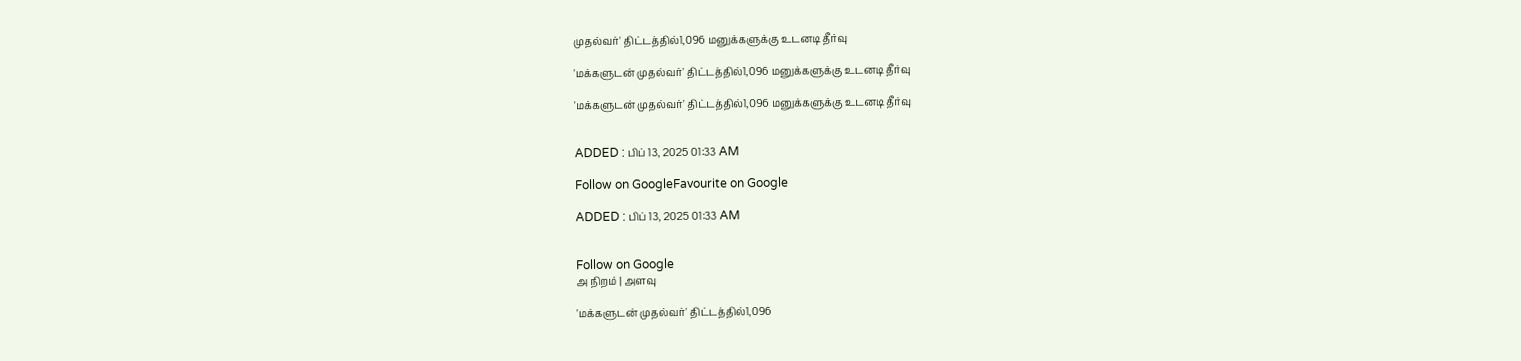முதல்வர்' திட்டத்தில்1,096 மனுக்களுக்கு உடனடி தீர்வு

'மக்களுடன் முதல்வர்' திட்டத்தில்1,096 மனுக்களுக்கு உடனடி தீர்வு

'மக்களுடன் முதல்வர்' திட்டத்தில்1,096 மனுக்களுக்கு உடனடி தீர்வு


ADDED : பிப் 13, 2025 01:33 AM

Follow on GoogleFavourite on Google

ADDED : பிப் 13, 2025 01:33 AM


Follow on Google
அ நிறம் | அளவு

'மக்களுடன் முதல்வர்' திட்டத்தில்1,096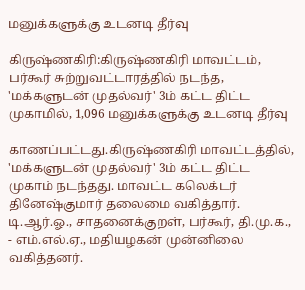மனுக்களுக்கு உடனடி தீர்வு

கிருஷ்ணகிரி:கிருஷ்ணகிரி மாவட்டம், பர்கூர் சுற்றுவட்டாரத்தில் நடந்த, 'மக்களுடன் முதல்வர்' 3ம் கட்ட திட்ட முகாமில், 1,096 மனுக்களுக்கு உடனடி தீர்வு

காணப்பட்டது.கிருஷ்ணகிரி மாவட்டத்தில், 'மக்களுடன் முதல்வர்' 3ம் கட்ட திட்ட முகாம் நடந்தது. மாவட்ட கலெக்டர் தினேஷ்குமார் தலைமை வகித்தார். டி.ஆர்.ஓ., சாதனைக்குறள், பர்கூர், தி.மு.க., - எம்.எல்.ஏ., மதியழகன் முன்னிலை வகித்தனர்.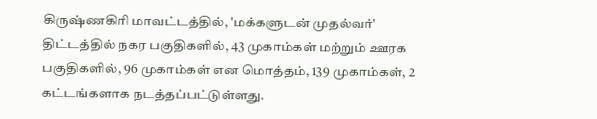கிருஷ்ணகிரி மாவட்டத்தில், 'மக்களுடன் முதல்வர்' திட்டத்தில் நகர பகுதிகளில், 43 முகாம்கள் மற்றும் ஊரக பகுதிகளில், 96 முகாம்கள் என மொத்தம், 139 முகாம்கள், 2 கட்டங்களாக நடத்தப்பட்டுள்ளது.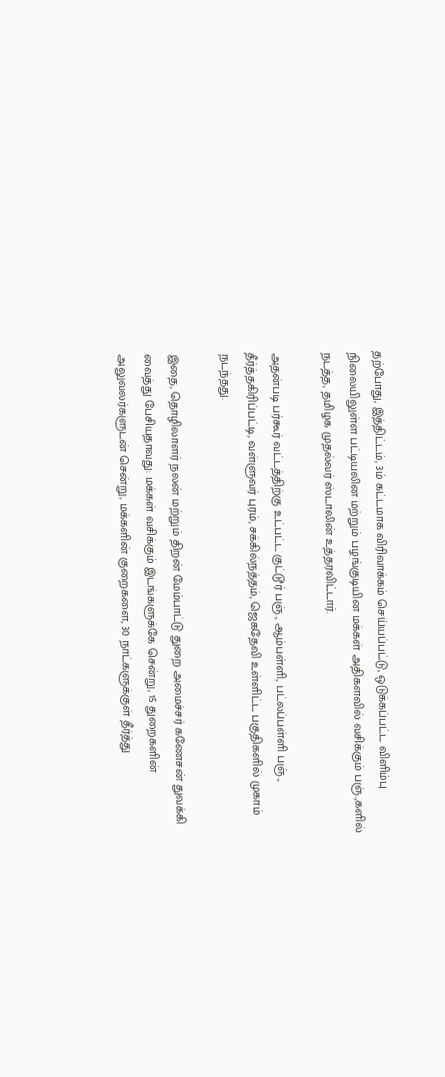தற்போது, இத்திட்டம், 3ம் கட்டமாக விரிவாக்கம் செய்யப்பட்டு, ஒடுக்கப்பட்ட விளிம்பு நிலையிலுள்ள பட்டியலின மற்றும் பழங்குடியின மக்கள் அதிகளவில் வசிக்கும் பஞ்.,களில் நடத்த, தமிழக முதல்வர் ஸ்டாலின் உத்தரவிட்டார்.

அதன்படி பர்கூர் வட்டத்திற்கு உட்பட்ட குட்டூர் பஞ்., ஆம்பள்ளி, பட்லப்பள்ளி பஞ்., தீர்த்தகிரிப்பட்டி, வள்ளுவர் புரம், சக்கில்நத்தம், ஜெகதேவி உள்ளிட்ட பகுதிகளில் முகாம் நடந்தது.

இதை, தொழிலாளர் நலன் மற்றும் திறன் மேம்பாட்டு துறை அமைச்சர் கணேசன் துவக்கி வைத்து பேசியதாவது: மக்கள் வசிக்கும் இடங்களுக்கே சென்று, 15 துறைகளின் அலுவலர்களுடன் சென்று, மக்களின் குறைகளை, 30 நாட்களுக்குள் தீர்த்து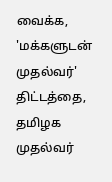வைக்க, 'மக்களுடன் முதல்வர்' திட்டத்தை, தமிழக முதல்வர்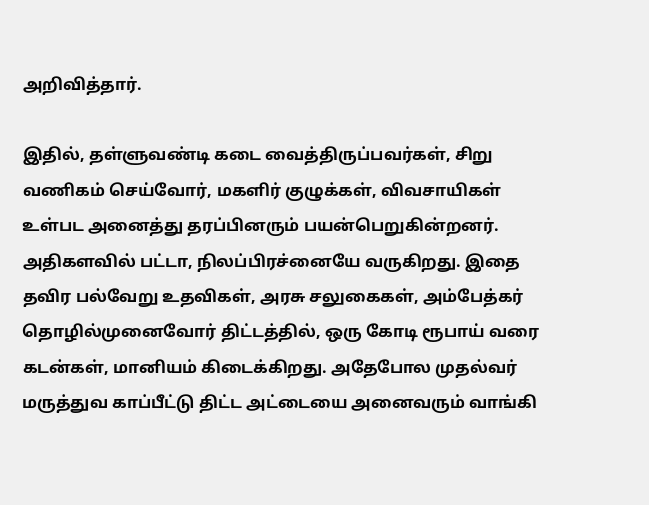அறிவித்தார்.

இதில், தள்ளுவண்டி கடை வைத்திருப்பவர்கள், சிறு வணிகம் செய்வோர், மகளிர் குழுக்கள், விவசாயிகள் உள்பட அனைத்து தரப்பினரும் பயன்பெறுகின்றனர். அதிகளவில் பட்டா, நிலப்பிரச்னையே வருகிறது. இதை தவிர பல்வேறு உதவிகள், அரசு சலுகைகள், அம்பேத்கர் தொழில்முனைவோர் திட்டத்தில், ஒரு கோடி ரூபாய் வரை கடன்கள், மானியம் கிடைக்கிறது. அதேபோல முதல்வர் மருத்துவ காப்பீட்டு திட்ட அட்டையை அனைவரும் வாங்கி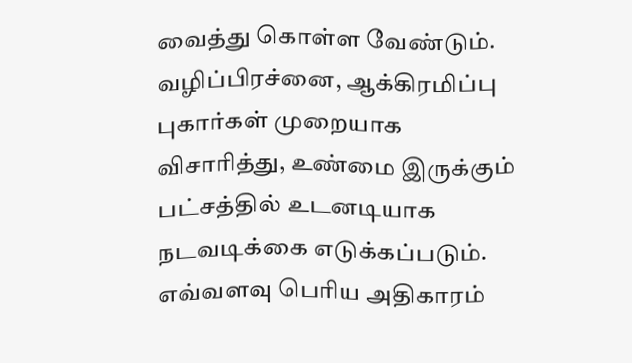வைத்து கொள்ள வேண்டும். வழிப்பிரச்னை, ஆக்கிரமிப்பு புகார்கள் முறையாக விசாரித்து, உண்மை இருக்கும் பட்சத்தில் உடனடியாக நடவடிக்கை எடுக்கப்படும். எவ்வளவு பெரிய அதிகாரம்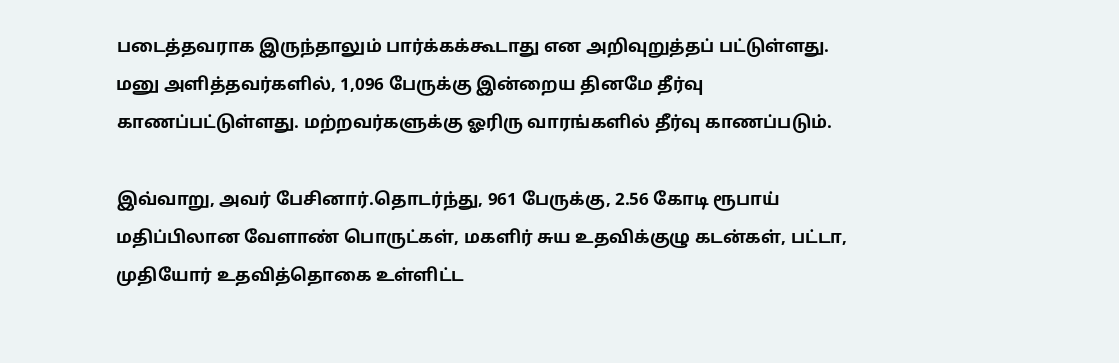படைத்தவராக இருந்தாலும் பார்க்கக்கூடாது என அறிவுறுத்தப் பட்டுள்ளது. மனு அளித்தவர்களில், 1,096 பேருக்கு இன்றைய தினமே தீர்வு காணப்பட்டுள்ளது. மற்றவர்களுக்கு ஓரிரு வாரங்களில் தீர்வு காணப்படும்.

இவ்வாறு, அவர் பேசினார்.தொடர்ந்து, 961 பேருக்கு, 2.56 கோடி ரூபாய் மதிப்பிலான வேளாண் பொருட்கள், மகளிர் சுய உதவிக்குழு கடன்கள், பட்டா, முதியோர் உதவித்தொகை உள்ளிட்ட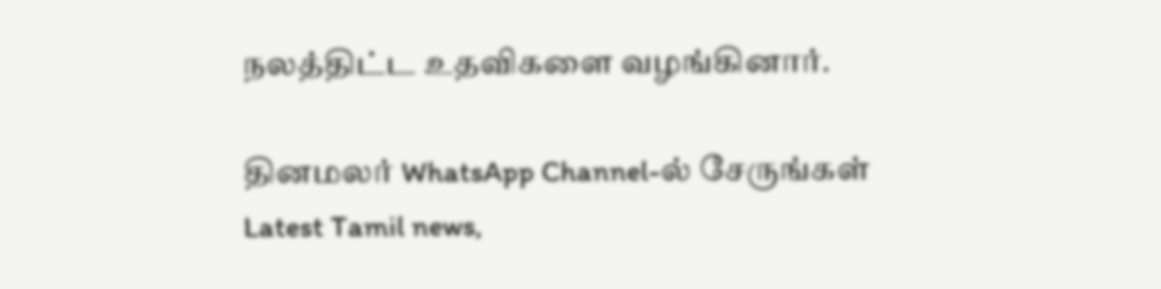நலத்திட்ட உதவிகளை வழங்கினார்.

தினமலர் WhatsApp Channel-ல் சேருங்கள்
Latest Tamil news,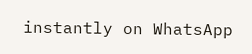instantly on WhatsApp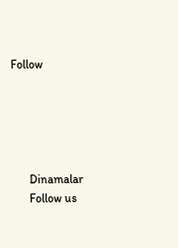Follow





      Dinamalar
      Follow us